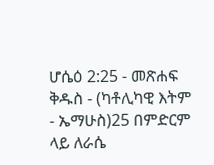ሆሴዕ 2:25 - መጽሐፍ ቅዱስ - (ካቶሊካዊ እትም - ኤማሁስ)25 በምድርም ላይ ለራሴ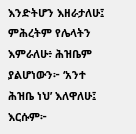እንድትሆን እዘራታለሁ፤ ምሕረትም የሌላትን እምራለሁ፥ ሕዝቤም ያልሆነውን፦ ‘አንተ ሕዝቤ ነህ’ እለዋለሁ፤ እርሱም፦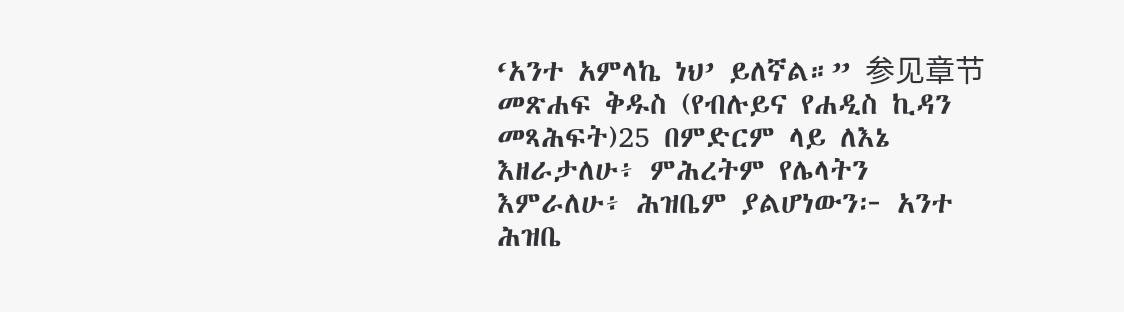‘አንተ አምላኬ ነህ’ ይለኛል።” 参见章节መጽሐፍ ቅዱስ (የብሉይና የሐዲስ ኪዳን መጻሕፍት)25 በምድርም ላይ ለእኔ እዘራታለሁ፥ ምሕረትም የሌላትን እምራለሁ፥ ሕዝቤም ያልሆነውን፦ አንተ ሕዝቤ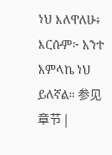ነህ እለዋለሁ፥ እርሱም፦ አንተ አምላኬ ነህ ይለኛል። 参见章节 |